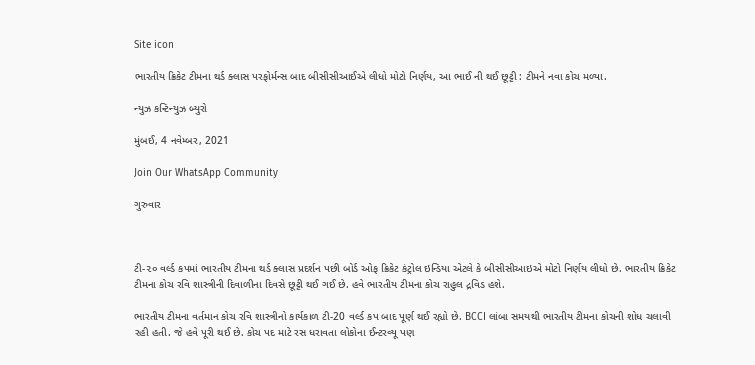Site icon

ભારતીય ક્રિકેટ ટીમના થર્ડ ક્લાસ પરફોર્મન્સ બાદ બીસીસીઆઈએ લીધો મોટો નિર્ણય, આ ભાઈ ની થઈ છૂટ્ટી : ટીમને નવા કોચ મળ્યા.

ન્યુઝ કન્ટિન્યુઝ બ્યુરો

મુંબઈ, 4 નવેમ્બર, 2021

Join Our WhatsApp Community

ગુરુવાર



ટી-૨૦ વર્લ્ડ કપમાં ભારતીય ટીમના થર્ડ ક્લાસ પ્રદર્શન પછી બોર્ડ ઓફ ક્રિકેટ કંટ્રોલ ઇન્ડિયા એટલે કે બીસીસીઆઇએ મોટો નિર્ણય લીધો છે. ભારતીય ક્રિકેટ ટીમના કોચ રવિ શાસ્ત્રીની દિવાળીના દિવસે છૂટ્ટી થઈ ગઈ છે. હવે ભારતીય ટીમના કોચ રાહુલ દ્રવિડ હશે.

ભારતીય ટીમના વર્તમાન કોચ રવિ શાસ્ત્રીનો કાર્યકાળ ટી-20 વર્લ્ડ કપ બાદ પૂર્ણ થઈ રહ્યો છે. BCCI લાંબા સમયથી ભારતીય ટીમના કોચની શોધ ચલાવી રહી હતી. જે હવે પૂરી થઈ છે. કોચ પદ માટે રસ ધરાવતા લોકોના ઈન્ટરવ્યૂ પણ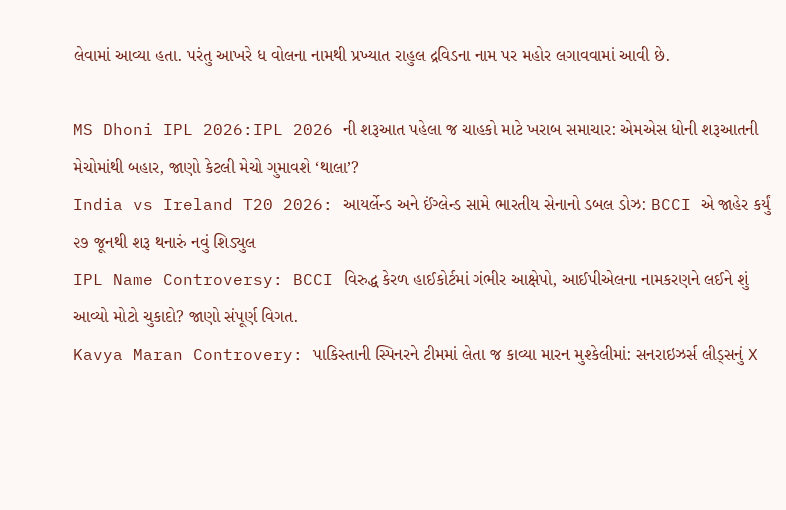લેવામાં આવ્યા હતા. પરંતુ આખરે ધ વોલના નામથી પ્રખ્યાત રાહુલ દ્રવિડના નામ પર મહોર લગાવવામાં આવી છે.

MS Dhoni IPL 2026:IPL 2026 ની શરૂઆત પહેલા જ ચાહકો માટે ખરાબ સમાચાર: એમએસ ધોની શરૂઆતની મેચોમાંથી બહાર, જાણો કેટલી મેચો ગુમાવશે ‘થાલા’?
India vs Ireland T20 2026: આયર્લેન્ડ અને ઈંગ્લેન્ડ સામે ભારતીય સેનાનો ડબલ ડોઝ: BCCI એ જાહેર કર્યું ૨૭ જૂનથી શરૂ થનારું નવું શિડ્યુલ
IPL Name Controversy: BCCI વિરુદ્ધ કેરળ હાઈકોર્ટમાં ગંભીર આક્ષેપો, આઈપીએલના નામકરણને લઈને શું આવ્યો મોટો ચુકાદો? જાણો સંપૂર્ણ વિગત.
Kavya Maran Controvery: પાકિસ્તાની સ્પિનરને ટીમમાં લેતા જ કાવ્યા મારન મુશ્કેલીમાં: સનરાઇઝર્સ લીડ્સનું X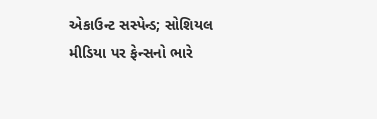એકાઉન્ટ સસ્પેન્ડ; સોશિયલ મીડિયા પર ફેન્સનો ભારે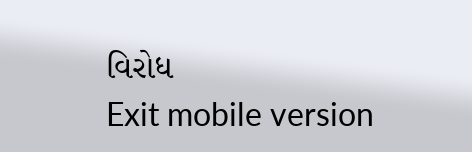વિરોધ
Exit mobile version